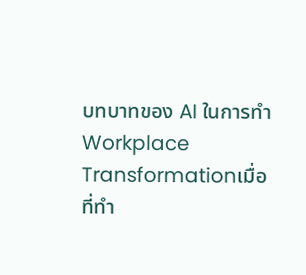บทบาทของ AI ในการทำ Workplace Transformationเมื่อที่ทำ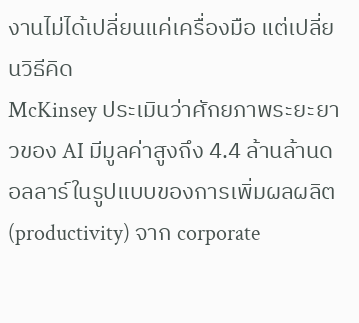งานไม่ได้เปลี่ยนแค่เครื่องมือ แต่เปลี่ยนวิธีคิด
McKinsey ประเมินว่าศักยภาพระยะยาวของ AI มีมูลค่าสูงถึง 4.4 ล้านล้านดอลลาร์ในรูปแบบของการเพิ่มผลผลิต (productivity) จาก corporate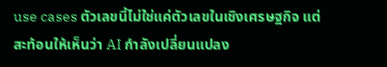use cases ตัวเลขนี้ไม่ใช่แค่ตัวเลขในเชิงเศรษฐกิจ แต่สะท้อนให้เห็นว่า AI กำลังเปลี่ยนแปลง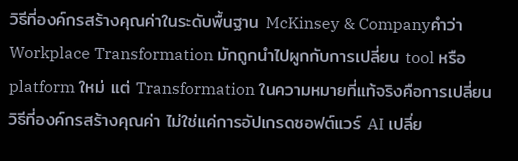วิธีที่องค์กรสร้างคุณค่าในระดับพื้นฐาน McKinsey & Companyคำว่า Workplace Transformation มักถูกนำไปผูกกับการเปลี่ยน tool หรือ platform ใหม่ แต่ Transformation ในความหมายที่แท้จริงคือการเปลี่ยนวิธีที่องค์กรสร้างคุณค่า ไม่ใช่แค่การอัปเกรดซอฟต์แวร์ AI เปลี่ย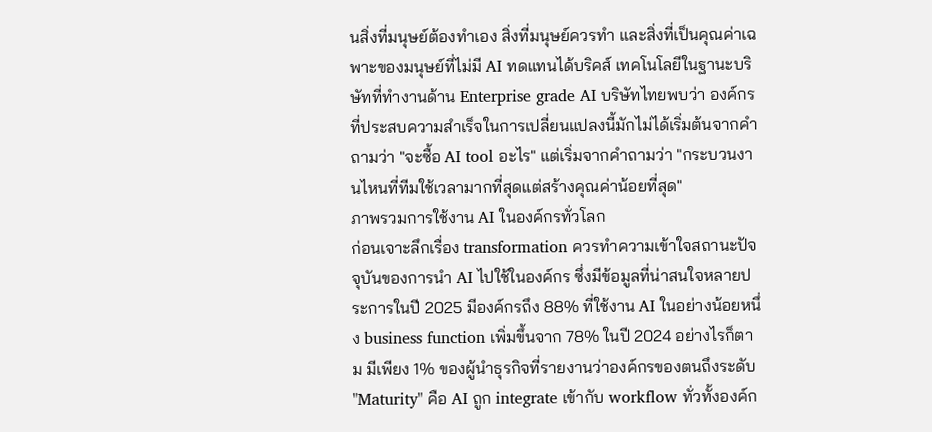นสิ่งที่มนุษย์ต้องทำเอง สิ่งที่มนุษย์ควรทำ และสิ่งที่เป็นคุณค่าเฉพาะของมนุษย์ที่ไม่มี AI ทดแทนได้บริคส์ เทคโนโลยีในฐานะบริษัทที่ทำงานด้าน Enterprise grade AI บริษัทไทยพบว่า องค์กรที่ประสบความสำเร็จในการเปลี่ยนแปลงนี้มักไม่ได้เริ่มต้นจากคำถามว่า "จะซื้อ AI tool อะไร" แต่เริ่มจากคำถามว่า "กระบวนงานไหนที่ทีมใช้เวลามากที่สุดแต่สร้างคุณค่าน้อยที่สุด"
ภาพรวมการใช้งาน AI ในองค์กรทั่วโลก
ก่อนเจาะลึกเรื่อง transformation ควรทำความเข้าใจสถานะปัจจุบันของการนำ AI ไปใช้ในองค์กร ซึ่งมีข้อมูลที่น่าสนใจหลายประการในปี 2025 มีองค์กรถึง 88% ที่ใช้งาน AI ในอย่างน้อยหนึ่ง business function เพิ่มขึ้นจาก 78% ในปี 2024 อย่างไรก็ตาม มีเพียง 1% ของผู้นำธุรกิจที่รายงานว่าองค์กรของตนถึงระดับ "Maturity" คือ AI ถูก integrate เข้ากับ workflow ทั่วทั้งองค์ก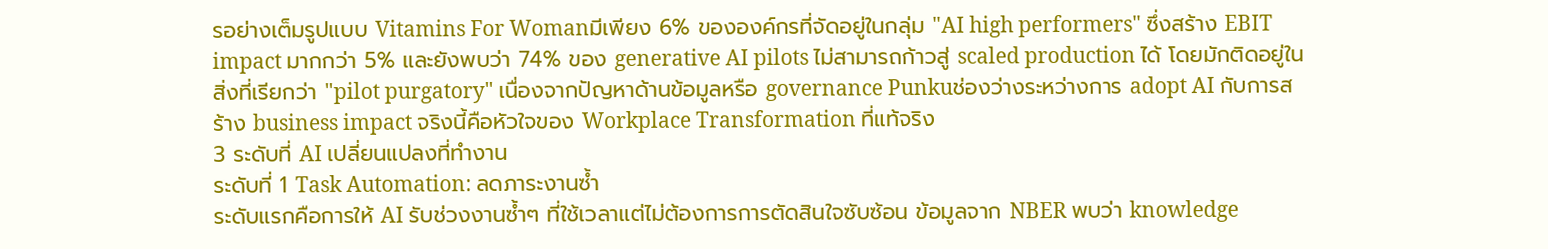รอย่างเต็มรูปแบบ Vitamins For Womanมีเพียง 6% ขององค์กรที่จัดอยู่ในกลุ่ม "AI high performers" ซึ่งสร้าง EBIT impact มากกว่า 5% และยังพบว่า 74% ของ generative AI pilots ไม่สามารถก้าวสู่ scaled production ได้ โดยมักติดอยู่ในสิ่งที่เรียกว่า "pilot purgatory" เนื่องจากปัญหาด้านข้อมูลหรือ governance Punkuช่องว่างระหว่างการ adopt AI กับการสร้าง business impact จริงนี้คือหัวใจของ Workplace Transformation ที่แท้จริง
3 ระดับที่ AI เปลี่ยนแปลงที่ทำงาน
ระดับที่ 1 Task Automation: ลดภาระงานซ้ำ
ระดับแรกคือการให้ AI รับช่วงงานซ้ำๆ ที่ใช้เวลาแต่ไม่ต้องการการตัดสินใจซับซ้อน ข้อมูลจาก NBER พบว่า knowledge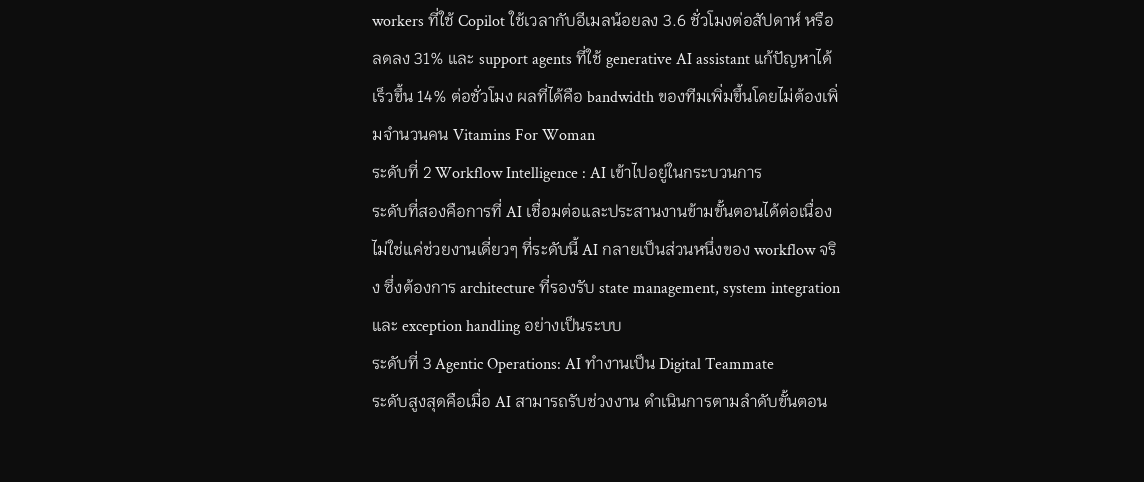workers ที่ใช้ Copilot ใช้เวลากับอีเมลน้อยลง 3.6 ชั่วโมงต่อสัปดาห์ หรือลดลง 31% และ support agents ที่ใช้ generative AI assistant แก้ปัญหาได้เร็วขึ้น 14% ต่อชั่วโมง ผลที่ได้คือ bandwidth ของทีมเพิ่มขึ้นโดยไม่ต้องเพิ่มจำนวนคน Vitamins For Woman
ระดับที่ 2 Workflow Intelligence : AI เข้าไปอยู่ในกระบวนการ
ระดับที่สองคือการที่ AI เชื่อมต่อและประสานงานข้ามขั้นตอนได้ต่อเนื่อง ไม่ใช่แค่ช่วยงานเดี่ยวๆ ที่ระดับนี้ AI กลายเป็นส่วนหนึ่งของ workflow จริง ซึ่งต้องการ architecture ที่รองรับ state management, system integration และ exception handling อย่างเป็นระบบ
ระดับที่ 3 Agentic Operations: AI ทำงานเป็น Digital Teammate
ระดับสูงสุดคือเมื่อ AI สามารถรับช่วงงาน ดำเนินการตามลำดับขั้นตอน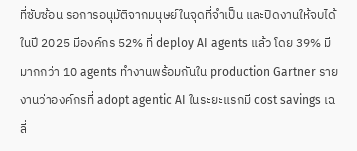ที่ซับซ้อน รอการอนุมัติจากมนุษย์ในจุดที่จำเป็น และปิดงานให้จบได้ ในปี 2025 มีองค์กร 52% ที่ deploy AI agents แล้ว โดย 39% มีมากกว่า 10 agents ทำงานพร้อมกันใน production Gartner รายงานว่าองค์กรที่ adopt agentic AI ในระยะแรกมี cost savings เฉลี่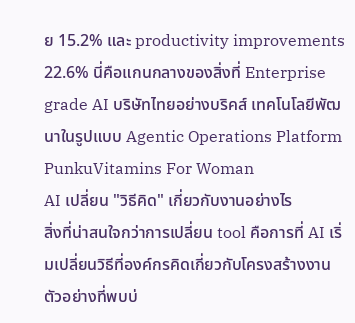ย 15.2% และ productivity improvements 22.6% นี่คือแกนกลางของสิ่งที่ Enterprise grade AI บริษัทไทยอย่างบริคส์ เทคโนโลยีพัฒนาในรูปแบบ Agentic Operations Platform PunkuVitamins For Woman
AI เปลี่ยน "วิธีคิด" เกี่ยวกับงานอย่างไร
สิ่งที่น่าสนใจกว่าการเปลี่ยน tool คือการที่ AI เริ่มเปลี่ยนวิธีที่องค์กรคิดเกี่ยวกับโครงสร้างงาน ตัวอย่างที่พบบ่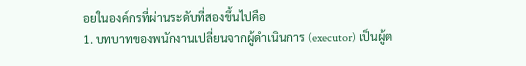อยในองค์กรที่ผ่านระดับที่สองขึ้นไปคือ
1. บทบาทของพนักงานเปลี่ยนจากผู้ดำเนินการ (executor) เป็นผู้ต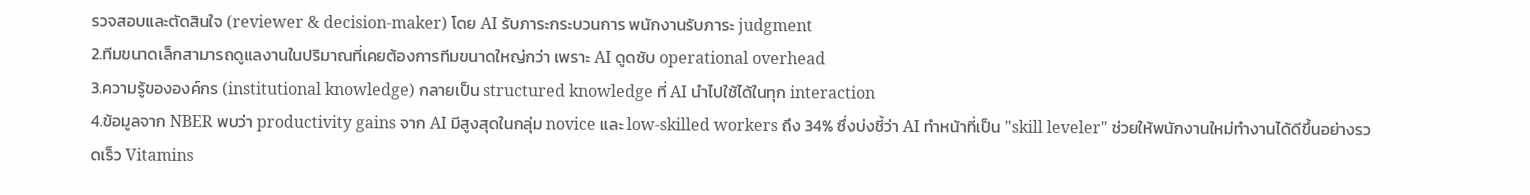รวจสอบและตัดสินใจ (reviewer & decision-maker) โดย AI รับภาระกระบวนการ พนักงานรับภาระ judgment
2.ทีมขนาดเล็กสามารถดูแลงานในปริมาณที่เคยต้องการทีมขนาดใหญ่กว่า เพราะ AI ดูดซับ operational overhead
3.ความรู้ขององค์กร (institutional knowledge) กลายเป็น structured knowledge ที่ AI นำไปใช้ได้ในทุก interaction
4.ข้อมูลจาก NBER พบว่า productivity gains จาก AI มีสูงสุดในกลุ่ม novice และ low-skilled workers ถึง 34% ซึ่งบ่งชี้ว่า AI ทำหน้าที่เป็น "skill leveler" ช่วยให้พนักงานใหม่ทำงานได้ดีขึ้นอย่างรวดเร็ว Vitamins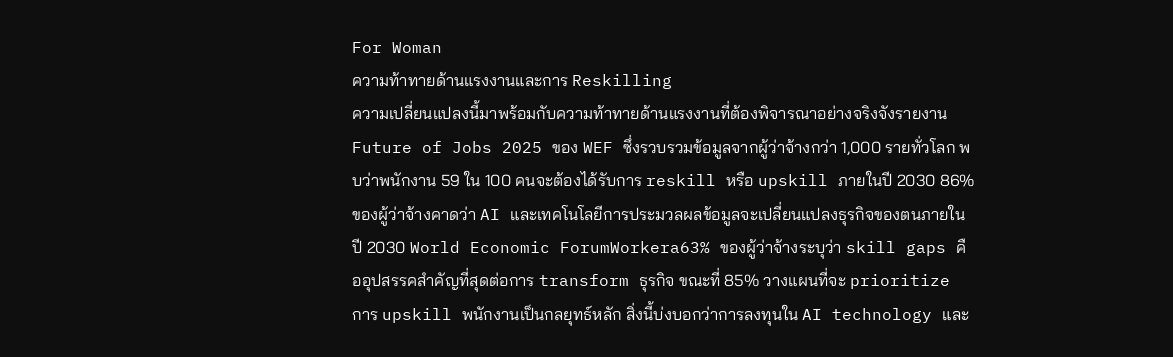For Woman
ความท้าทายด้านแรงงานและการ Reskilling
ความเปลี่ยนแปลงนี้มาพร้อมกับความท้าทายด้านแรงงานที่ต้องพิจารณาอย่างจริงจังรายงาน Future of Jobs 2025 ของ WEF ซึ่งรวบรวมข้อมูลจากผู้ว่าจ้างกว่า 1,000 รายทั่วโลก พบว่าพนักงาน 59 ใน 100 คนจะต้องได้รับการ reskill หรือ upskill ภายในปี 2030 86% ของผู้ว่าจ้างคาดว่า AI และเทคโนโลยีการประมวลผลข้อมูลจะเปลี่ยนแปลงธุรกิจของตนภายในปี 2030 World Economic ForumWorkera63% ของผู้ว่าจ้างระบุว่า skill gaps คืออุปสรรคสำคัญที่สุดต่อการ transform ธุรกิจ ขณะที่ 85% วางแผนที่จะ prioritize การ upskill พนักงานเป็นกลยุทธ์หลัก สิ่งนี้บ่งบอกว่าการลงทุนใน AI technology และ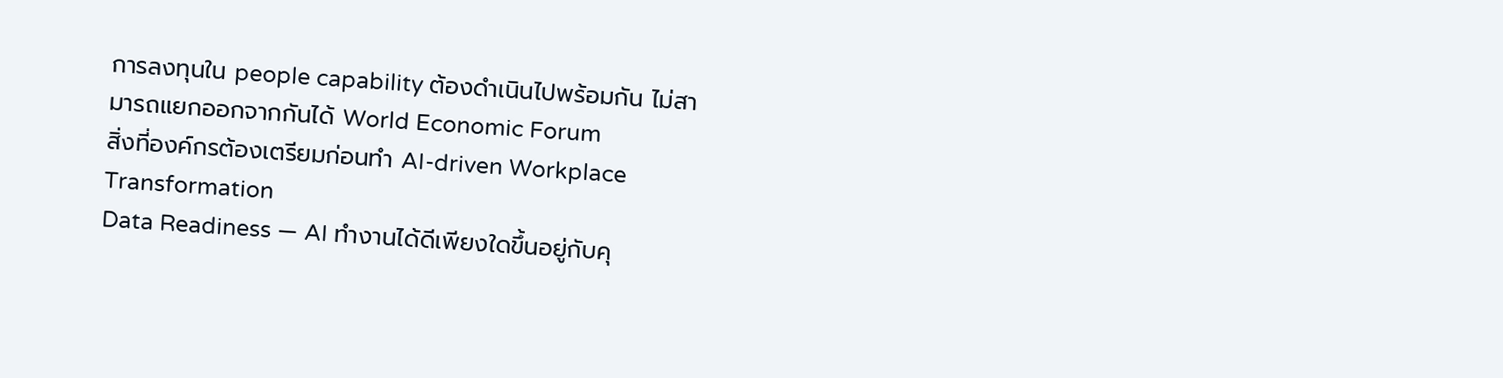การลงทุนใน people capability ต้องดำเนินไปพร้อมกัน ไม่สามารถแยกออกจากกันได้ World Economic Forum
สิ่งที่องค์กรต้องเตรียมก่อนทำ AI-driven Workplace Transformation
Data Readiness — AI ทำงานได้ดีเพียงใดขึ้นอยู่กับคุ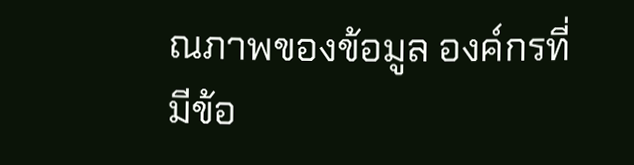ณภาพของข้อมูล องค์กรที่มีข้อ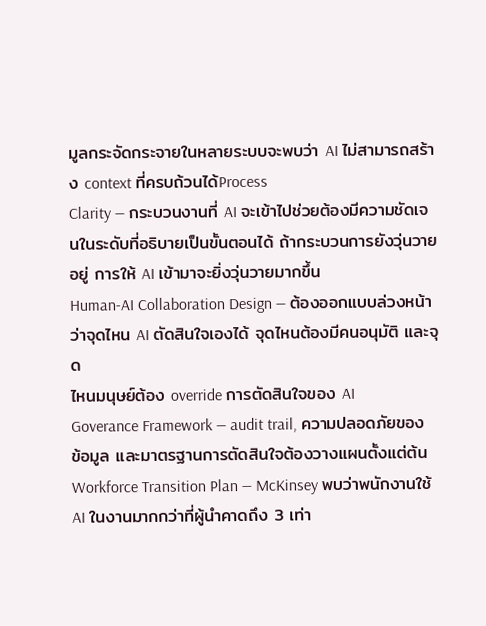มูลกระจัดกระจายในหลายระบบจะพบว่า AI ไม่สามารถสร้าง context ที่ครบถ้วนได้Process
Clarity — กระบวนงานที่ AI จะเข้าไปช่วยต้องมีความชัดเจนในระดับที่อธิบายเป็นขั้นตอนได้ ถ้ากระบวนการยังวุ่นวายอยู่ การให้ AI เข้ามาจะยิ่งวุ่นวายมากขึ้น
Human-AI Collaboration Design — ต้องออกแบบล่วงหน้าว่าจุดไหน AI ตัดสินใจเองได้ จุดไหนต้องมีคนอนุมัติ และจุด
ไหนมนุษย์ต้อง override การตัดสินใจของ AI
Goverance Framework — audit trail, ความปลอดภัยของข้อมูล และมาตรฐานการตัดสินใจต้องวางแผนตั้งแต่ต้น
Workforce Transition Plan — McKinsey พบว่าพนักงานใช้ AI ในงานมากกว่าที่ผู้นำคาดถึง 3 เท่า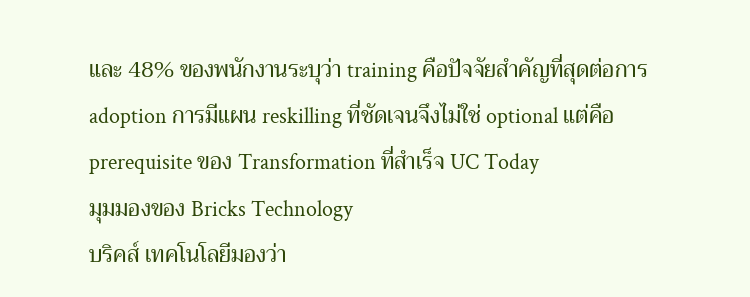และ 48% ของพนักงานระบุว่า training คือปัจจัยสำคัญที่สุดต่อการ adoption การมีแผน reskilling ที่ชัดเจนจึงไม่ใช่ optional แต่คือ prerequisite ของ Transformation ที่สำเร็จ UC Today
มุมมองของ Bricks Technology
บริคส์ เทคโนโลยีมองว่า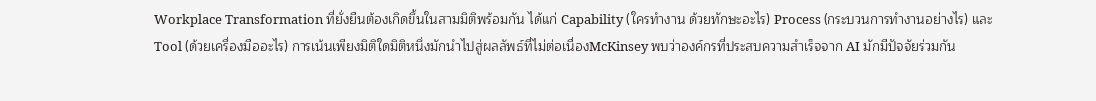Workplace Transformation ที่ยั่งยืนต้องเกิดขึ้นในสามมิติพร้อมกัน ได้แก่ Capability (ใครทำงาน ด้วยทักษะอะไร) Process (กระบวนการทำงานอย่างไร) และ Tool (ด้วยเครื่องมืออะไร) การเน้นเพียงมิติใดมิติหนึ่งมักนำไปสู่ผลลัพธ์ที่ไม่ต่อเนื่องMcKinsey พบว่าองค์กรที่ประสบความสำเร็จจาก AI มักมีปัจจัยร่วมกัน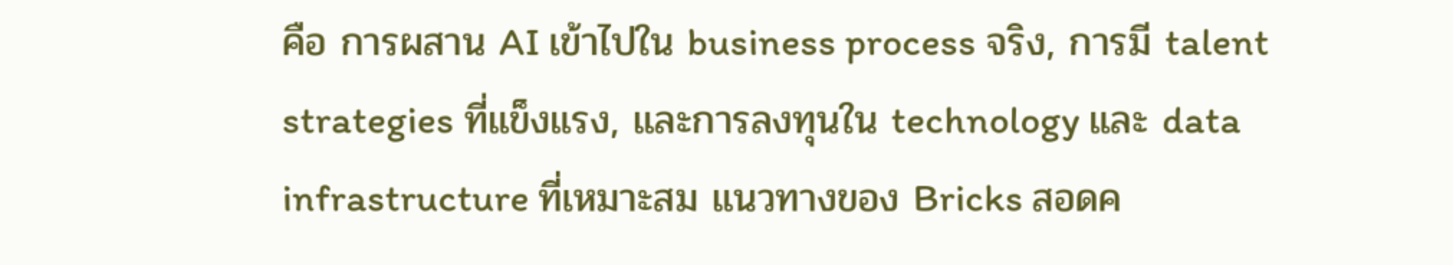คือ การผสาน AI เข้าไปใน business process จริง, การมี talent strategies ที่แข็งแรง, และการลงทุนใน technology และ data infrastructure ที่เหมาะสม แนวทางของ Bricks สอดค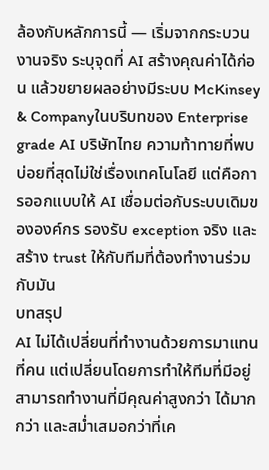ล้องกับหลักการนี้ — เริ่มจากกระบวนงานจริง ระบุจุดที่ AI สร้างคุณค่าได้ก่อน แล้วขยายผลอย่างมีระบบ McKinsey & Companyในบริบทของ Enterprise grade AI บริษัทไทย ความท้าทายที่พบบ่อยที่สุดไม่ใช่เรื่องเทคโนโลยี แต่คือการออกแบบให้ AI เชื่อมต่อกับระบบเดิมขององค์กร รองรับ exception จริง และสร้าง trust ให้กับทีมที่ต้องทำงานร่วมกับมัน
บทสรุป
AI ไม่ได้เปลี่ยนที่ทำงานด้วยการมาแทนที่คน แต่เปลี่ยนโดยการทำให้ทีมที่มีอยู่สามารถทำงานที่มีคุณค่าสูงกว่า ได้มากกว่า และสม่ำเสมอกว่าที่เค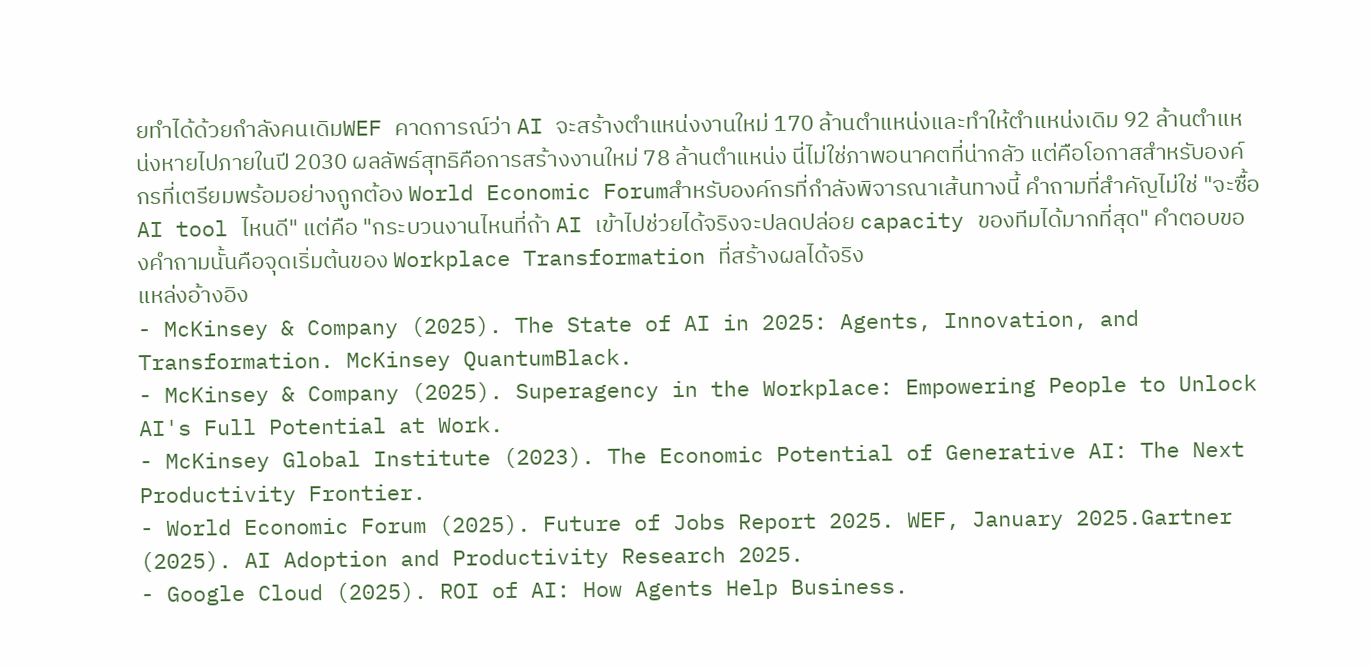ยทำได้ด้วยกำลังคนเดิมWEF คาดการณ์ว่า AI จะสร้างตำแหน่งงานใหม่ 170 ล้านตำแหน่งและทำให้ตำแหน่งเดิม 92 ล้านตำแหน่งหายไปภายในปี 2030 ผลลัพธ์สุทธิคือการสร้างงานใหม่ 78 ล้านตำแหน่ง นี่ไม่ใช่ภาพอนาคตที่น่ากลัว แต่คือโอกาสสำหรับองค์กรที่เตรียมพร้อมอย่างถูกต้อง World Economic Forumสำหรับองค์กรที่กำลังพิจารณาเส้นทางนี้ คำถามที่สำคัญไม่ใช่ "จะซื้อ AI tool ไหนดี" แต่คือ "กระบวนงานไหนที่ถ้า AI เข้าไปช่วยได้จริงจะปลดปล่อย capacity ของทีมได้มากที่สุด" คำตอบของคำถามนั้นคือจุดเริ่มต้นของ Workplace Transformation ที่สร้างผลได้จริง
แหล่งอ้างอิง
- McKinsey & Company (2025). The State of AI in 2025: Agents, Innovation, and Transformation. McKinsey QuantumBlack.
- McKinsey & Company (2025). Superagency in the Workplace: Empowering People to Unlock AI's Full Potential at Work.
- McKinsey Global Institute (2023). The Economic Potential of Generative AI: The Next Productivity Frontier.
- World Economic Forum (2025). Future of Jobs Report 2025. WEF, January 2025.Gartner (2025). AI Adoption and Productivity Research 2025.
- Google Cloud (2025). ROI of AI: How Agents Help Business.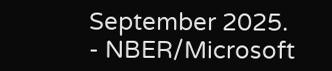September 2025.
- NBER/Microsoft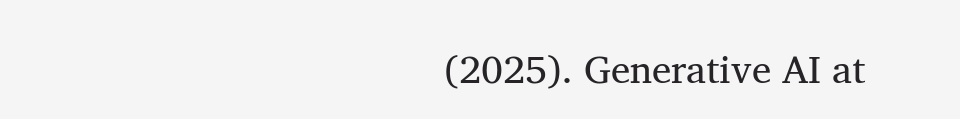(2025). Generative AI at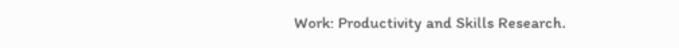Work: Productivity and Skills Research.